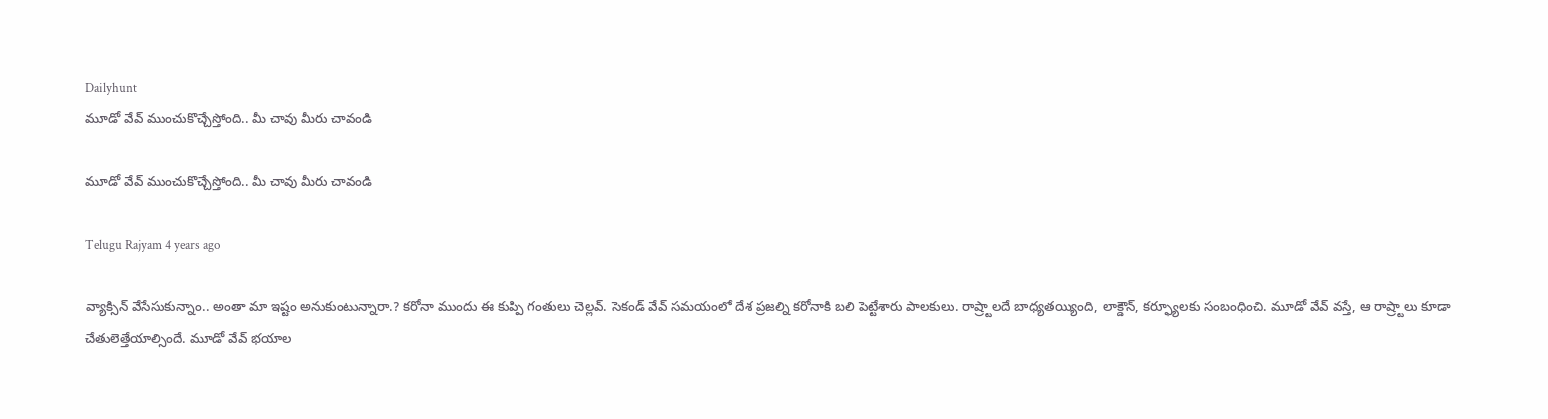Dailyhunt
మూడో వేవ్ ముంచుకొచ్చేస్తోంది.. మీ చావు మీరు చావండి

మూడో వేవ్ ముంచుకొచ్చేస్తోంది.. మీ చావు మీరు చావండి

Telugu Rajyam 4 years ago

వ్యాక్సిన్ వేసేసుకున్నాం.. అంతా మా ఇష్టం అనుకుంటున్నారా.? కరోనా ముందు ఈ కుప్పి గంతులు చెల్లవ్. సెకండ్ వేవ్ సమయంలో దేశ ప్రజల్ని కరోనాకి బలి పెట్టేశారు పాలకులు. రాష్ర్టాలదే బాధ్యతయ్యింది, లాక్డౌన్, కర్ఫ్యూలకు సంబంధించి. మూడో వేవ్ వస్తే, ఆ రాష్ర్టాలు కూడా చేతులెత్తేయాల్సిందే. మూడో వేవ్ భయాల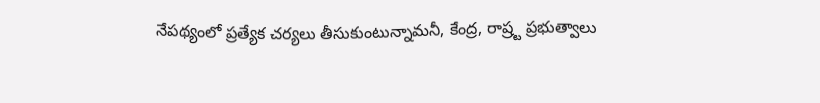నేపథ్యంలో ప్రత్యేక చర్యలు తీసుకుంటున్నామనీ, కేంద్ర, రాష్ర్ట ప్రభుత్వాలు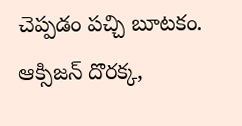చెప్పడం పచ్చి బూటకం. ఆక్సిజన్ దొరక్క,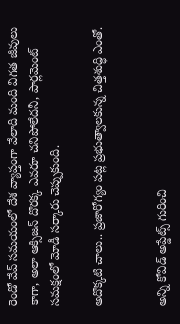రెండో వేవ్ సమయంలో దేశ వ్యాప్తంగా వేలాది మంది విగత జీవులు కాగా, అలా ఆక్సిజన్ దొరక్క ఎవరూ చనిపోలేదనీ, పార్లమెంట్ సమక్షంలో మోడీ సర్కారు చెప్పుకుంది.

అదొక్కటి చాలు.. ప్రజారోగ్యం పట్ల ప్రభుత్వాలకున్న చిత్తశుద్ధి ఎంతో.


అన్ని కోవిడ్ అప్డేట్స్ గురించి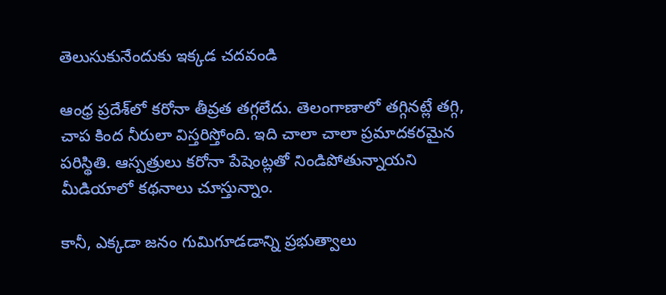తెలుసుకునేందుకు ఇక్కడ చదవండి

ఆంధ్ర ప్రదేశ్‌లో కరోనా తీవ్రత తగ్గలేదు. తెలంగాణాలో తగ్గినట్లే తగ్గి, చాప కింద నీరులా విస్తరిస్తోంది. ఇది చాలా చాలా ప్రమాదకరమైన పరిస్థితి. ఆస్పత్రులు కరోనా పేషెంట్లతో నిండిపోతున్నాయని మీడియాలో కథనాలు చూస్తున్నాం.

కానీ, ఎక్కడా జనం గుమిగూడడాన్ని ప్రభుత్వాలు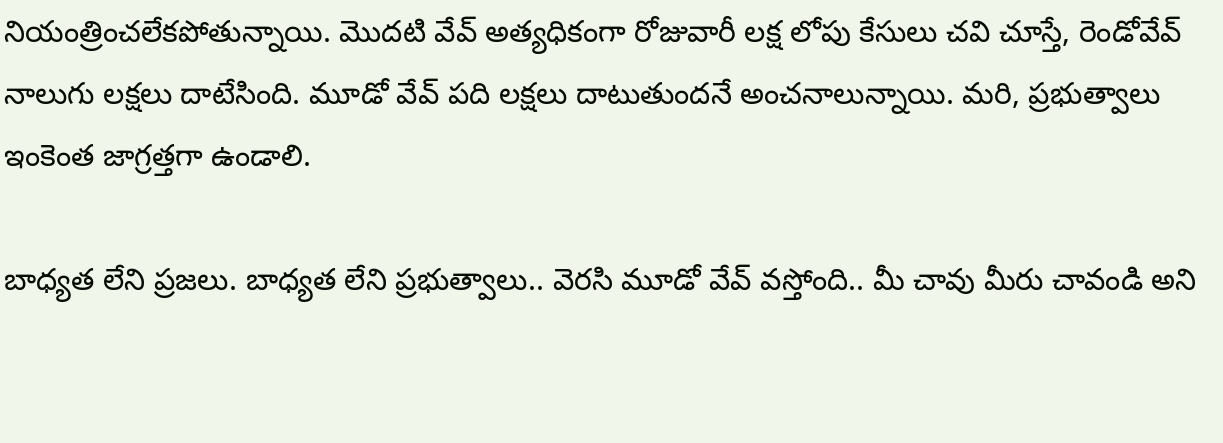నియంత్రించలేకపోతున్నాయి. మొదటి వేవ్ అత్యధికంగా రోజువారీ లక్ష లోపు కేసులు చవి చూస్తే, రెండోవేవ్ నాలుగు లక్షలు దాటేసింది. మూడో వేవ్ పది లక్షలు దాటుతుందనే అంచనాలున్నాయి. మరి, ప్రభుత్వాలు ఇంకెంత జాగ్రత్తగా ఉండాలి.

బాధ్యత లేని ప్రజలు. బాధ్యత లేని ప్రభుత్వాలు.. వెరసి మూడో వేవ్ వస్తోంది.. మీ చావు మీరు చావండి అని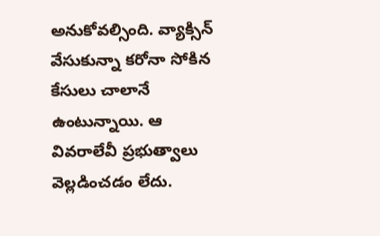అనుకోవల్సింది. వ్యాక్సిన్ వేసుకున్నా కరోనా సోకిన కేసులు చాలానే ఉంటున్నాయి. ఆ వివరాలేవీ ప్రభుత్వాలు వెల్లడించడం లేదు.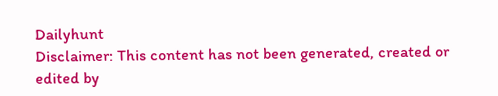Dailyhunt
Disclaimer: This content has not been generated, created or edited by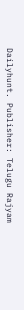Dailyhunt. Publisher: Telugu Rajyam